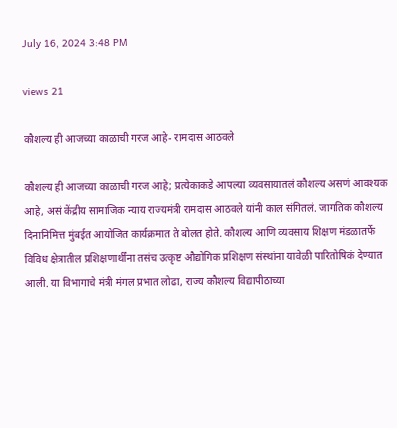July 16, 2024 3:48 PM

views 21

कौशल्य ही आजच्या काळाची गरज आहे- रामदास आठवले

कौशल्य ही आजच्या काळाची गरज आहे; प्रत्येकाकडे आपल्या व्यवसायातलं कौशल्य असणं आवश्यक आहे, असं केंद्रीय सामाजिक न्याय राज्यमंत्री रामदास आठवले यांनी काल संगितलं. जागतिक कौशल्य दिनानिमित्त मुंबईत आयोजित कार्यक्रमात ते बोलत होते. कौशल्य आणि व्यवसाय शिक्षण मंडळातर्फे विविध क्षेत्रातील प्रशिक्षणार्थींना तसंच उत्कृष्ट औद्योगिक प्रशिक्षण संस्थांना यावेळी पारितोषिकं देण्यात आली. या विभागाचे मंत्री मंगल प्रभात लोढा, राज्य कौशल्य विद्यापीठाच्या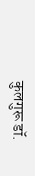कुलगुरू डॉ.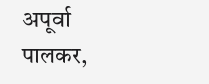अपूर्वा पालकर,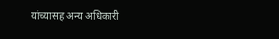यांच्यासह अन्य अधिकारी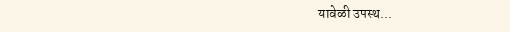यावेळी उपस्थ...